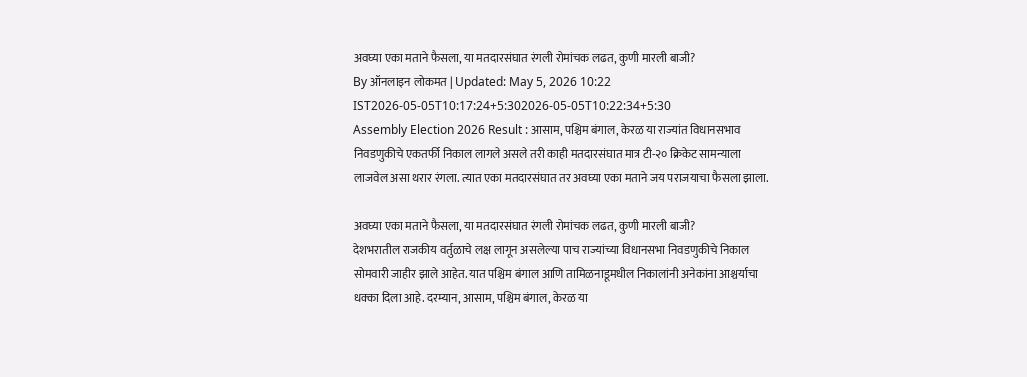अवघ्या एका मताने फैसला, या मतदारसंघात रंगली रोमांचक लढत, कुणी मारली बाजी?
By ऑनलाइन लोकमत | Updated: May 5, 2026 10:22 IST2026-05-05T10:17:24+5:302026-05-05T10:22:34+5:30
Assembly Election 2026 Result : आसाम, पश्चिम बंगाल, केरळ या राज्यांत विधानसभाव निवडणुकीचे एकतर्फी निकाल लागले असले तरी काही मतदारसंघात मात्र टी-२० क्रिकेट सामन्याला लाजवेल असा थरार रंगला. त्यात एका मतदारसंघात तर अवघ्या एका मताने जय पराजयाचा फैसला झाला.

अवघ्या एका मताने फैसला, या मतदारसंघात रंगली रोमांचक लढत, कुणी मारली बाजी?
देशभरातील राजकीय वर्तुळाचे लक्ष लागून असलेल्या पाच राज्यांच्या विधानसभा निवडणुकीचे निकाल सोमवारी जाहीर झाले आहेत. यात पश्चिम बंगाल आणि तामिळनाडूमधील निकालांनी अनेकांना आश्चर्याचा धक्का दिला आहे. दरम्यान, आसाम, पश्चिम बंगाल, केरळ या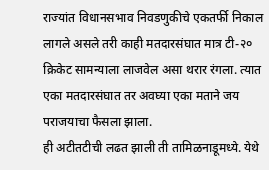राज्यांत विधानसभाव निवडणुकीचे एकतर्फी निकाल लागले असले तरी काही मतदारसंघात मात्र टी-२० क्रिकेट सामन्याला लाजवेल असा थरार रंगला. त्यात एका मतदारसंघात तर अवघ्या एका मताने जय पराजयाचा फैसला झाला.
ही अटीतटीची लढत झाली ती तामिळनाडूमध्ये. येथे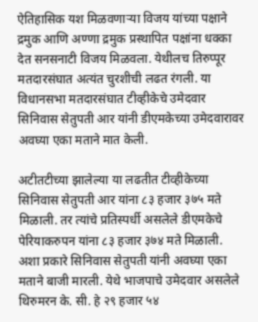ऐतिहासिक यश मिळवणाऱ्या विजय यांच्या पक्षाने द्रमुक आणि अण्णा द्रमुक प्रस्थापित पक्षांना धक्का देत सनसनाटी विजय मिळवला. येथीलच तिरुप्पूर मतदारसंघात अत्यंत चुरशीची लढत रंगली. या विधानसभा मतदारसंघात टीव्हीकेचे उमेदवार सिनिवास सेतुपती आर यांनी डीएमकेच्या उमेदवारावर अवघ्या एका मताने मात केली.

अटीतटीच्या झालेल्या या लढतीत टीव्हीकेच्या सिनिवास सेतुपती आर यांना ८३ हजार ३७५ मते मिळाली. तर त्यांचे प्रतिस्पर्धी असलेले डीएमकेचे पेरियाकरुपन यांना ८३ हजार ३७४ मते मिळाली. अशा प्रकारे सिनिवास सेतुपती यांनी अवघ्या एका मताने बाजी मारली. येथे भाजपाचे उमेदवार असलेले थिरुमरन के. सी. हे २९ हजार ५४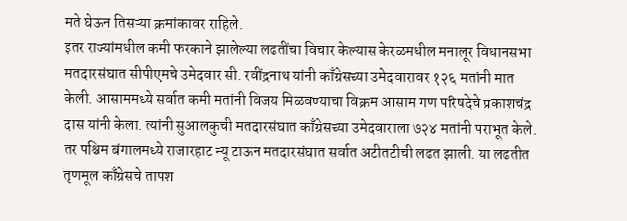मते घेऊन तिसऱ्या क्रमांकावर राहिले.
इतर राज्यांमधील कमी फरकाने झालेल्या लढतींचा विचार केल्यास केरळमधील मनालूर विधानसभा मतदारसंघात सीपीएमचे उमेदवार सी. रवींद्रनाथ यांनी काँग्रेसच्या उमेदवारावर १२६ मतांनी मात केली. आसाममध्ये सर्वात कमी मतांनी विजय मिळवण्याचा विक्रम आसाम गण परिषदेचे प्रकाशचंद्र दास यांनी केला. त्यांनी सुआलकुची मतदारसंघात काँग्रेसच्या उमेदवाराला ७२४ मतांनी पराभूत केले.
तर पश्चिम बंगालमध्ये राजारहाट न्यू टाऊन मतदारसंघात सर्वात अटीतटीची लढत झाली. या लढतीत तृणमूल काँग्रेसचे तापश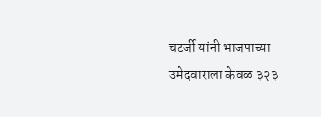चटर्जी यांनी भाजपाच्या उमेदवाराला केवळ ३२३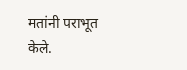मतांनी पराभूत केले.